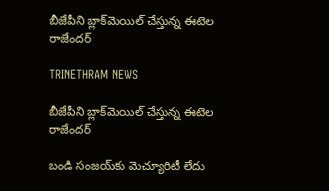బీజేపీని బ్లాక్‌మెయిల్ చేస్తున్న ఈటెల రాజేందర్

TRINETHRAM NEWS

బీజేపీని బ్లాక్‌మెయిల్ చేస్తున్న ఈటెల రాజేందర్

బండి సంజయ్‌కు మెచ్యూరిటీ లేదు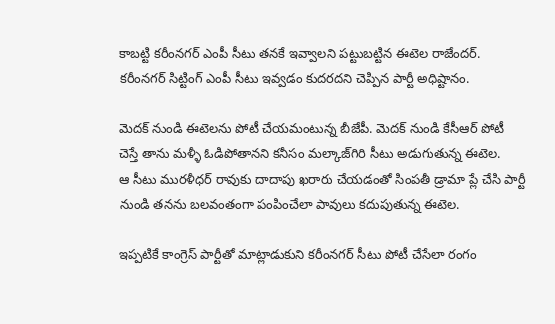కాబట్టి కరీంనగర్ ఎంపీ సీటు తనకే ఇవ్వాలని పట్టుబట్టిన ఈటెల రాజేందర్. కరీంనగర్ సిట్టింగ్ ఎంపీ సీటు ఇవ్వడం కుదరదని చెప్పిన పార్టీ అధిష్టానం.

మెదక్ నుండి ఈటెలను పోటీ చేయమంటున్న బీజేపీ. మెదక్ నుండి కేసీఆర్ పోటీ చెస్తే తాను మళ్ళీ ఓడిపోతానని కనీసం మల్కాజ్‌గిరి సీటు అడుగుతున్న ఈటెల.
ఆ సీటు మురళీధర్ రావుకు దాదాపు ఖరారు చేయడంతో సింపతీ డ్రామా ప్లే చేసి పార్టీ నుండి తనను బలవంతంగా పంపించేలా పావులు కదుపుతున్న ఈటెల.

ఇప్పటికే కాంగ్రెస్ పార్టీతో మాట్లాడుకుని కరీంనగర్ సీటు పోటీ చేసేలా రంగం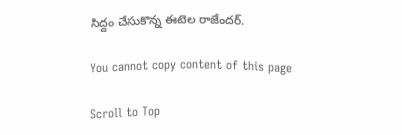సిద్దం చేసుకొన్న ఈటెల రాజేందర్.

You cannot copy content of this page

Scroll to Top